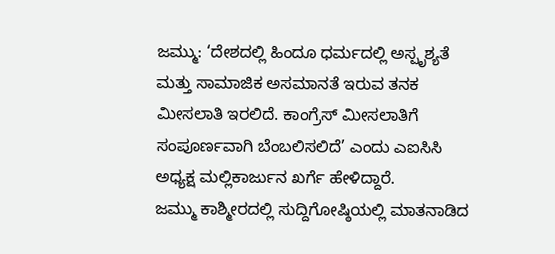ಜಮ್ಮು: ‘ದೇಶದಲ್ಲಿ ಹಿಂದೂ ಧರ್ಮದಲ್ಲಿ ಅಸ್ಪೃಶ್ಯತೆ ಮತ್ತು ಸಾಮಾಜಿಕ ಅಸಮಾನತೆ ಇರುವ ತನಕ ಮೀಸಲಾತಿ ಇರಲಿದೆ. ಕಾಂಗ್ರೆಸ್ ಮೀಸಲಾತಿಗೆ ಸಂಪೂರ್ಣವಾಗಿ ಬೆಂಬಲಿಸಲಿದೆ’ ಎಂದು ಎಐಸಿಸಿ ಅಧ್ಯಕ್ಷ ಮಲ್ಲಿಕಾರ್ಜುನ ಖರ್ಗೆ ಹೇಳಿದ್ದಾರೆ.
ಜಮ್ಮು ಕಾಶ್ಮೀರದಲ್ಲಿ ಸುದ್ದಿಗೋಷ್ಠಿಯಲ್ಲಿ ಮಾತನಾಡಿದ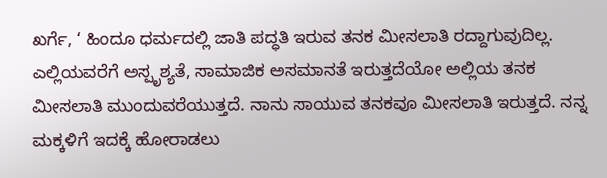ಖರ್ಗೆ, ‘ ಹಿಂದೂ ಧರ್ಮದಲ್ಲಿ ಜಾತಿ ಪದ್ಧತಿ ಇರುವ ತನಕ ಮೀಸಲಾತಿ ರದ್ದಾಗುವುದಿಲ್ಲ. ಎಲ್ಲಿಯವರೆಗೆ ಅಸ್ಪೃಶ್ಯತೆ, ಸಾಮಾಜಿಕ ಅಸಮಾನತೆ ಇರುತ್ತದೆಯೋ ಅಲ್ಲಿಯ ತನಕ ಮೀಸಲಾತಿ ಮುಂದುವರೆಯುತ್ತದೆ. ನಾನು ಸಾಯುವ ತನಕವೂ ಮೀಸಲಾತಿ ಇರುತ್ತದೆ. ನನ್ನ ಮಕ್ಕಳಿಗೆ ಇದಕ್ಕೆ ಹೋರಾಡಲು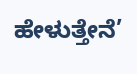ಹೇಳುತ್ತೇನೆ’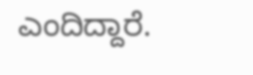ಎಂದಿದ್ದಾರೆ.